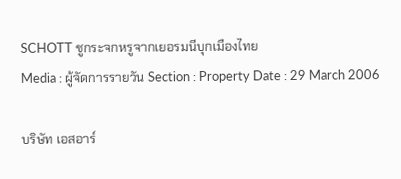SCHOTT ชูกระจกหรูจากเยอรมนีบุกเมืองไทย
Media : ผู้จัดการรายวัน Section : Property Date : 29 March 2006

บริษัท เอสอาร์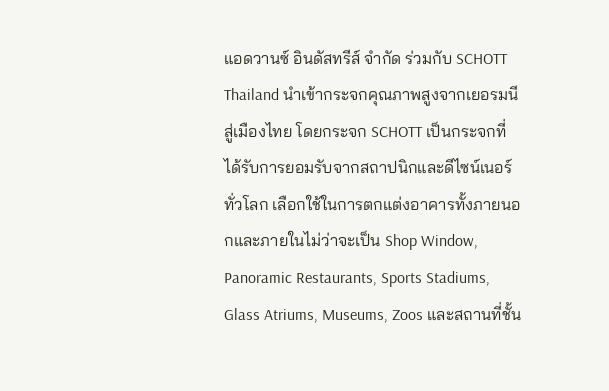แอดวานซ์ อินดัสทรีส์ จำกัด ร่วมกับ SCHOTT Thailand นำเข้ากระจกคุณภาพสูงจากเยอรมนีสู่เมืองไทย โดยกระจก SCHOTT เป็นกระจกที่ได้รับการยอมรับจากสถาปนิกและดีไซน์เนอร์ทั่วโลก เลือกใช้ในการตกแต่งอาคารทั้งภายนอกและภายในไม่ว่าจะเป็น Shop Window, Panoramic Restaurants, Sports Stadiums, Glass Atriums, Museums, Zoos และสถานที่ชั้น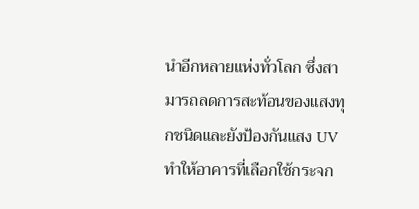นำอีกหลายแห่งทั่วโลก ซึ่งสามารถลดการสะท้อนของแสงทุกชนิดและยังป้องกันแสง UV ทำให้อาคารที่เลือกใช้กระจก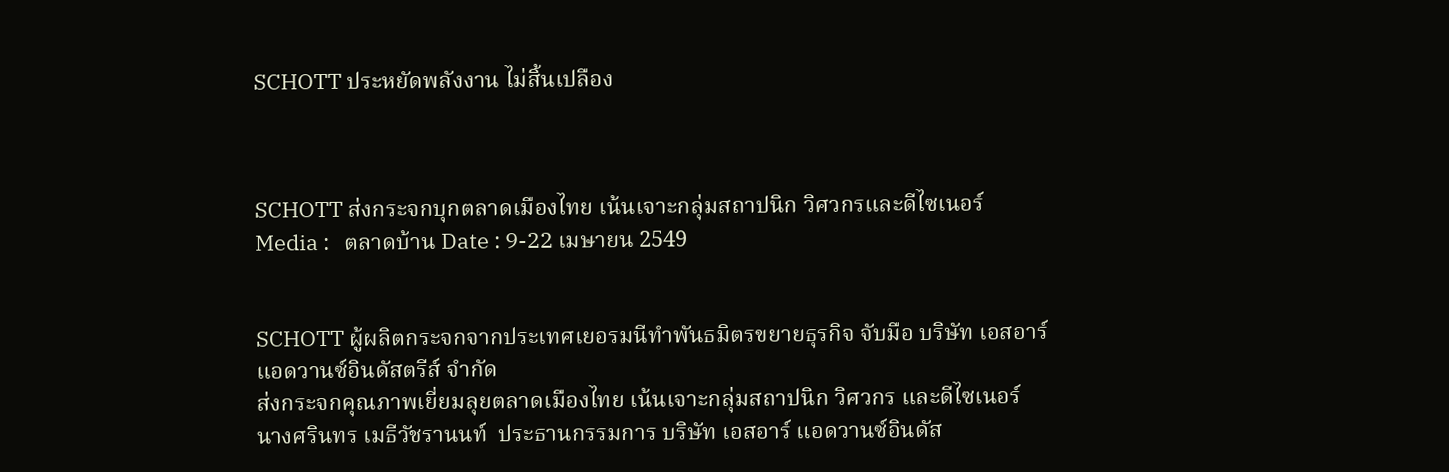SCHOTT ประหยัดพลังงาน ไม่สิ้นเปลือง



SCHOTT ส่งกระจกบุกตลาดเมืองไทย เน้นเจาะกลุ่มสถาปนิก วิศวกรและดีไซเนอร์
Media :   ตลาดบ้าน Date : 9-22 เมษายน 2549


SCHOTT ผู้ผลิตกระจกจากประเทศเยอรมนีทำพันธมิตรขยายธุรกิจ จับมือ บริษัท เอสอาร์ แอดวานซ์อินดัสตรีส์ จำกัด
ส่งกระจกคุณภาพเยี่ยมลุยตลาดเมืองไทย เน้นเจาะกลุ่มสถาปนิก วิศวกร และดีไซเนอร์
นางศรินทร เมธีวัชรานนท์  ประธานกรรมการ บริษัท เอสอาร์ แอดวานซ์อินดัส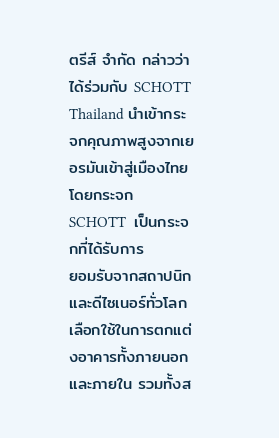ตรีส์ จำกัด กล่าวว่าได้ร่วมกับ SCHOTT Thailand นำเข้ากระจกคุณภาพสูงจากเยอรมันเข้าสู่เมืองไทย โดยกระจก SCHOTT  เป็นกระจกที่ได้รับการ
ยอมรับจากสถาปนิกและดีไซเนอร์ทั่วโลกเลือกใช้ในการตกแต่งอาคารทั้งภายนอกและภายใน รวมทั้งส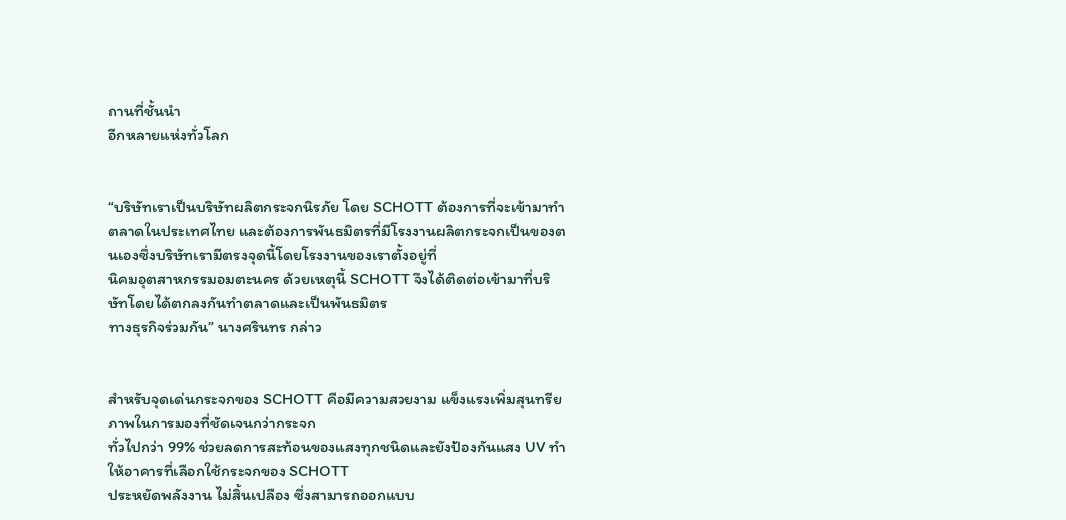ถานที่ชั้นนำ
อีกหลายแห่งทั่วโลก


“บริษัทเราเป็นบริษัทผลิตกระจกนิรภัย โดย SCHOTT ต้องการที่จะเข้ามาทำตลาดในประเทศไทย และต้องการพันธมิตรที่มีโรงงานผลิตกระจกเป็นของตนเองซึ่งบริษัทเรามีตรงจุดนี้โดยโรงงานของเราตั้งอยู่ที่
นิคมอุตสาหกรรมอมตะนคร ด้วยเหตุนี้ SCHOTT จึงได้ติดต่อเข้ามาที่บริษัทโดยได้ตกลงกันทำตลาดและเป็นพันธมิตร
ทางธุรกิจร่วมกัน” นางศรินทร กล่าว


สำหรับจุดเด่นกระจกของ SCHOTT คือมีความสวยงาม แข็งแรงเพิ่มสุนทรียภาพในการมองที่ชัดเจนกว่ากระจก
ทั่วไปกว่า 99% ช่วยลดการสะท้อนของแสงทุกชนิดและยังป้องกันแสง UV ทำให้อาคารที่เลือกใช้กระจกของ SCHOTT
ประหยัดพลังงาน ไม่สิ้นเปลือง ซึ่งสามารถออกแบบ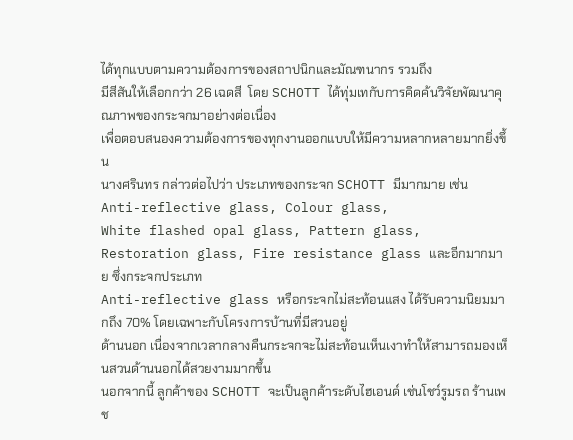ได้ทุกแบบตามความต้องการของสถาปนิกและมัณฑนากร รวมถึง
มีสีสันให้เลือกกว่า 26 เฉดสี  โดย SCHOTT ได้ทุ่มเทกับการคิดค้นวิจัยพัฒนาคุณภาพของกระจกมาอย่างต่อเนื่อง
เพื่อตอบสนองความต้องการของทุกงานออกแบบให้มีความหลากหลายมากยิ่งขึ้น
นางศรินทร กล่าวต่อไปว่า ประเภทของกระจก SCHOTT มีมากมาย เช่น Anti-reflective glass, Colour glass,
White flashed opal glass, Pattern glass, Restoration glass, Fire resistance glass และอีกมากมาย ซึ่งกระจกประเภท
Anti-reflective glass หรือกระจกไม่สะท้อนแสง ได้รับความนิยมมากถึง 70% โดยเฉพาะกับโครงการบ้านที่มีสวนอยู่
ด้านนอก เนื่องจากเวลากลางคืนกระจกจะไม่สะท้อนเห็นเงาทำให้สามารถมองเห็นสวนด้านนอกได้สวยงามมากขึ้น
นอกจากนี้ ลูกค้าของ SCHOTT จะเป็นลูกค้าระดับไฮเอนด์ เช่นโชว์รูมรถ ร้านเพช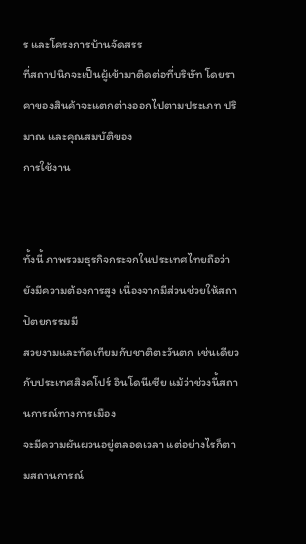ร และโครงการบ้านจัดสรร
ที่สถาปนิกจะเป็นผู้เข้ามาติดต่อที่บริษัท โดยราคาของสินค้าจะแตกต่างออกไปตามประเภท ปริมาณ และคุณสมบัติของ
การใช้งาน


ทั้งนี้ ภาพรวมธุรกิจกระจกในประเทศไทยถือว่ายังมีความต้องการสูง เนื่องจากมีส่วนช่วยให้สถาปัตยกรรมมี
สวยงามและทัดเทียมกับชาติตะวันตก เช่นเดียวกับประเทศสิงคโปร์ อินโดนีเซีย แม้ว่าช่วงนี้สถานการณ์ทางการเมือง
จะมีความผันผวนอยู่ตลอดเวลา แต่อย่างไรก็ตามสถานการณ์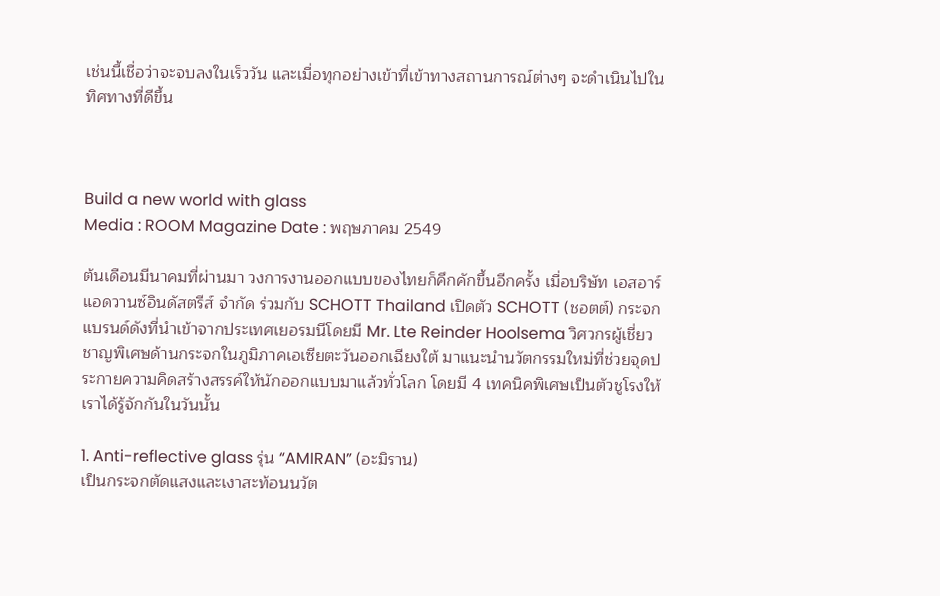เช่นนี้เชื่อว่าจะจบลงในเร็ววัน และเมื่อทุกอย่างเข้าที่เข้าทางสถานการณ์ต่างๆ จะดำเนินไปในทิศทางที่ดีขึ้น



Build a new world with glass
Media : ROOM Magazine Date : พฤษภาคม 2549

ต้นเดือนมีนาคมที่ผ่านมา วงการงานออกแบบของไทยก็คึกคักขึ้นอีกครั้ง เมื่อบริษัท เอสอาร์ แอดวานซ์อินดัสตรีส์ จำกัด ร่วมกับ SCHOTT Thailand เปิดตัว SCHOTT (ชอตต์) กระจกแบรนด์ดังที่นำเข้าจากประเทศเยอรมนีโดยมี Mr. Lte Reinder Hoolsema วิศวกรผู้เชี่ยวชาญพิเศษด้านกระจกในภูมิภาคเอเซียตะวันออกเฉียงใต้ มาแนะนำนวัตกรรมใหม่ที่ช่วยจุดประกายความคิดสร้างสรรค์ให้นักออกแบบมาแล้วทั่วโลก โดยมี 4 เทคนิคพิเศษเป็นตัวชูโรงให้เราได้รู้จักกันในวันนั้น

1. Anti-reflective glass รุ่น “AMIRAN” (อะมิราน)
เป็นกระจกตัดแสงและเงาสะท้อนนวัต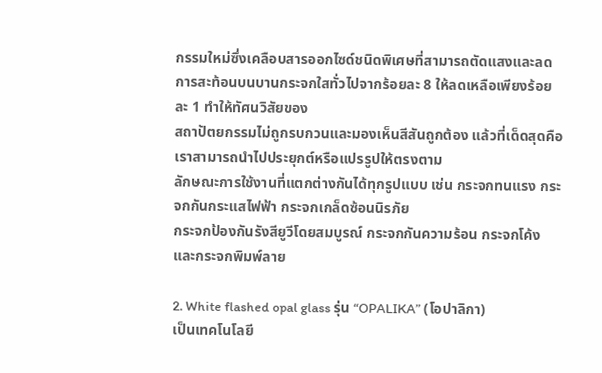กรรมใหม่ซึ่งเคลือบสารออกไซด์ชนิดพิเศษที่สามารถตัดแสงและลดการสะท้อนบนบานกระจกใสทั่วไปจากร้อยละ 8 ให้ลดเหลือเพียงร้อยละ 1 ทำให้ทัศนวิสัยของ
สถาปัตยกรรมไม่ถูกรบกวนและมองเห็นสีสันถูกต้อง แล้วที่เด็ดสุดคือ เราสามารถนำไปประยุกต์หรือแปรรูปให้ตรงตาม
ลักษณะการใช้งานที่แตกต่างกันได้ทุกรูปแบบ เช่น กระจกทนแรง กระจกกันกระแสไฟฟ้า กระจกเกล็ดซ้อนนิรภัย
กระจกป้องกันรังสียูวีโดยสมบูรณ์ กระจกกันความร้อน กระจกโค้ง และกระจกพิมพ์ลาย

2. White flashed opal glass รุ่น “OPALIKA” (โอปาลิกา)
เป็นเทคโนโลยี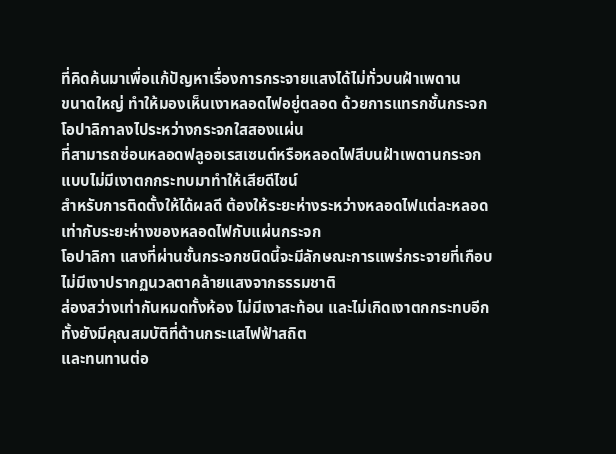ที่คิดค้นมาเพื่อแก้ปัญหาเรื่องการกระจายแสงได้ไม่ทั่วบนฝ้าเพดาน
ขนาดใหญ่ ทำให้มองเห็นเงาหลอดไฟอยู่ตลอด ด้วยการแทรกชั้นกระจกโอปาลิกาลงไประหว่างกระจกใสสองแผ่น
ที่สามารถซ่อนหลอดฟลูออเรสเซนต์หรือหลอดไฟสีบนฝ้าเพดานกระจกแบบไม่มีเงาตกกระทบมาทำให้เสียดีไซน์
สำหรับการติดตั้งให้ได้ผลดี ต้องให้ระยะห่างระหว่างหลอดไฟแต่ละหลอดเท่ากับระยะห่างของหลอดไฟกับแผ่นกระจก
โอปาลิกา แสงที่ผ่านชั้นกระจกชนิดนี้จะมีลักษณะการแพร่กระจายที่เกือบไม่มีเงาปรากฏนวลตาคล้ายแสงจากธรรมชาติ
ส่องสว่างเท่ากันหมดทั้งห้อง ไม่มีเงาสะท้อน และไม่เกิดเงาตกกระทบอีกทั้งยังมีคุณสมบัติที่ต้านกระแสไฟฟ้าสถิต
และทนทานต่อ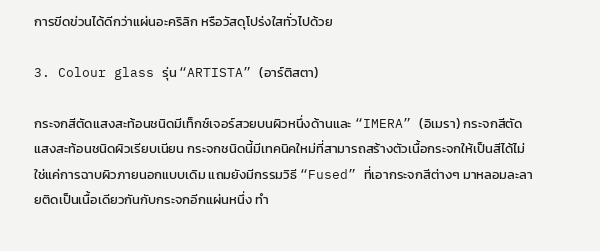การขีดข่วนได้ดีกว่าแผ่นอะคริลิก หรือวัสดุโปร่งใสทั่วไปด้วย

3. Colour glass รุ่น “ARTISTA” (อาร์ติสตา)

กระจกสีตัดแสงสะท้อนชนิดมีเท็กซ์เจอร์สวยบนผิวหนึ่งด้านและ “IMERA” (อิเมรา) กระจกสีตัดแสงสะท้อนชนิดผิวเรียบเนียน กระจกชนิดนี้มีเทคนิคใหม่ที่สามารถสร้างตัวเนื้อกระจกให้เป็นสีได้ไม่ใช่แค่การฉาบผิวภายนอกแบบเดิม แถมยังมีกรรมวิธี “Fused” ที่เอากระจกสีต่างๆ มาหลอมละลายติดเป็นเนื้อเดียวกันกับกระจกอีกแผ่นหนึ่ง ทำ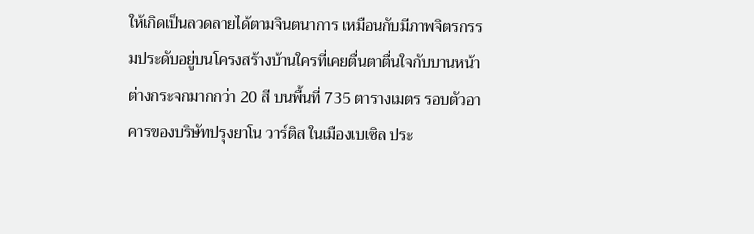ให้เกิดเป็นลวดลายได้ตามจินตนาการ เหมือนกับมีภาพจิตรกรรมประดับอยู่บนโครงสร้างบ้านใครที่เคยตื่นตาตื่นใจกับบานหน้าต่างกระจกมากกว่า 20 สี บนพื้นที่ 735 ตารางเมตร รอบตัวอาคารของบริษัทปรุงยาโน วาร์ติส ในเมืองเบเซิล ประ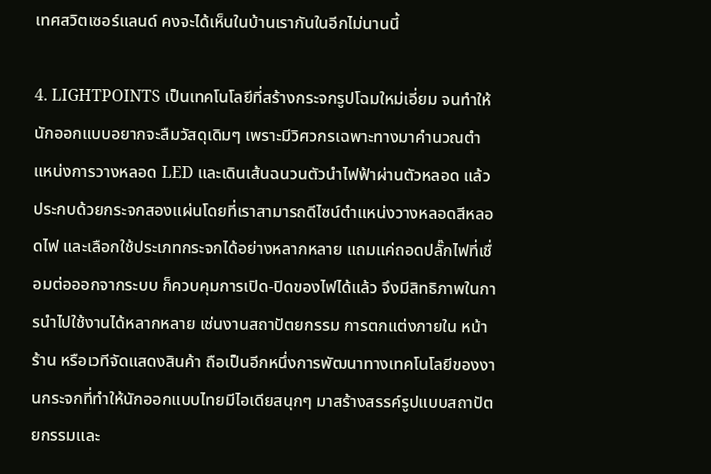เทศสวิตเซอร์แลนด์ คงจะได้เห็นในบ้านเรากันในอีกไม่นานนี้

4. LIGHTPOINTS เป็นเทคโนโลยีที่สร้างกระจกรูปโฉมใหม่เอี่ยม จนทำให้นักออกแบบอยากจะลืมวัสดุเดิมๆ เพราะมีวิศวกรเฉพาะทางมาคำนวณตำแหน่งการวางหลอด LED และเดินเส้นฉนวนตัวนำไฟฟ้าผ่านตัวหลอด แล้วประกบด้วยกระจกสองแผ่นโดยที่เราสามารถดีไซน์ตำแหน่งวางหลอดสีหลอดไฟ และเลือกใช้ประเภทกระจกได้อย่างหลากหลาย แถมแค่ถอดปลั๊กไฟที่เชื่อมต่อออกจากระบบ ก็ควบคุมการเปิด-ปิดของไฟได้แล้ว จึงมีสิทธิภาพในการนำไปใช้งานได้หลากหลาย เช่นงานสถาปัตยกรรม การตกแต่งภายใน หน้าร้าน หรือเวทีจัดแสดงสินค้า ถือเป็นอีกหนึ่งการพัฒนาทางเทคโนโลยีของงานกระจกที่ทำให้นักออกแบบไทยมีไอเดียสนุกๆ มาสร้างสรรค์รูปแบบสถาปัตยกรรมและ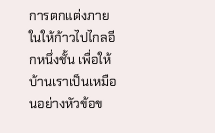การตกแต่งภายในให้ก้าวไปไกลอีกหนึ่งชั้น เพื่อให้บ้านเราเป็นเหมือนอย่างหัวข้อข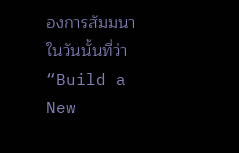องการสัมมนาในวันนั้นที่ว่า “Build a New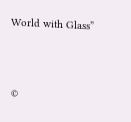World with Glass”




©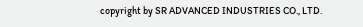copyright by SR ADVANCED INDUSTRIES CO., LTD.